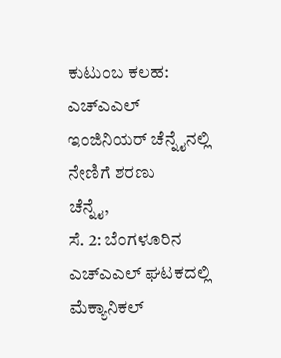ಕುಟುಂಬ ಕಲಹ: ಎಚ್ಎಎಲ್ ಇಂಜಿನಿಯರ್ ಚೆನ್ನೈನಲ್ಲಿ ನೇಣಿಗೆ ಶರಣು
ಚೆನ್ನೈ,
ಸೆ. 2: ಬೆಂಗಳೂರಿನ ಎಚ್ಎಎಲ್ ಘಟಕದಲ್ಲಿ ಮೆಕ್ಯಾನಿಕಲ್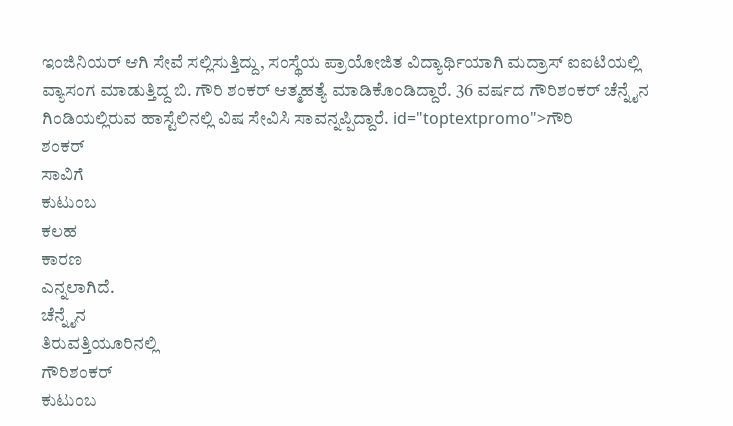ಇಂಜಿನಿಯರ್ ಆಗಿ ಸೇವೆ ಸಲ್ಲಿಸುತ್ತಿದ್ದು, ಸಂಸ್ಥೆಯ ಪ್ರಾಯೋಜಿತ ವಿದ್ಯಾರ್ಥಿಯಾಗಿ ಮದ್ರಾಸ್ ಐಐಟಿಯಲ್ಲಿ ವ್ಯಾಸಂಗ ಮಾಡುತ್ತಿದ್ದ ಬಿ. ಗೌರಿ ಶಂಕರ್ ಆತ್ಮಹತ್ಯೆ ಮಾಡಿಕೊಂಡಿದ್ದಾರೆ. 36 ವರ್ಷದ ಗೌರಿಶಂಕರ್ ಚೆನ್ನೈನ ಗಿಂಡಿಯಲ್ಲಿರುವ ಹಾಸ್ಟೆಲಿನಲ್ಲಿ ವಿಷ ಸೇವಿಸಿ ಸಾವನ್ನಪ್ಪಿದ್ದಾರೆ. id="toptextpromo">ಗೌರಿ
ಶಂಕರ್
ಸಾವಿಗೆ
ಕುಟುಂಬ
ಕಲಹ
ಕಾರಣ
ಎನ್ನಲಾಗಿದೆ.
ಚೆನ್ನೈನ
ತಿರುವತ್ತಿಯೂರಿನಲ್ಲಿ
ಗೌರಿಶಂಕರ್
ಕುಟುಂಬ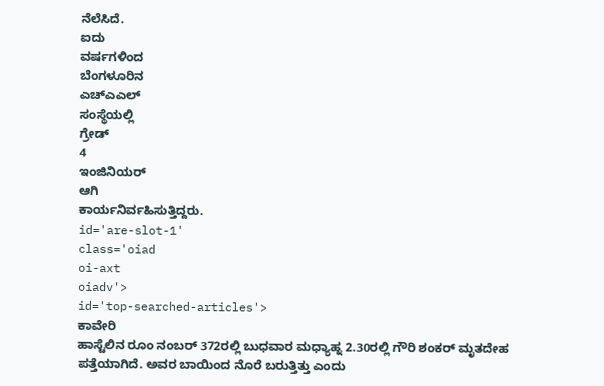ನೆಲೆಸಿದೆ.
ಐದು
ವರ್ಷಗಳಿಂದ
ಬೆಂಗಳೂರಿನ
ಎಚ್ಎಎಲ್
ಸಂಸ್ಥೆಯಲ್ಲಿ
ಗ್ರೇಡ್
4
ಇಂಜಿನಿಯರ್
ಆಗಿ
ಕಾರ್ಯನಿರ್ವಹಿಸುತ್ತಿದ್ದರು.
id='are-slot-1'
class='oiad
oi-axt
oiadv'>
id='top-searched-articles'>
ಕಾವೇರಿ
ಹಾಸ್ಟೆಲಿನ ರೂಂ ನಂಬರ್ 372ರಲ್ಲಿ ಬುಧವಾರ ಮಧ್ಯಾಹ್ನ 2.30ರಲ್ಲಿ ಗೌರಿ ಶಂಕರ್ ಮೃತದೇಹ ಪತ್ತೆಯಾಗಿದೆ. ಅವರ ಬಾಯಿಂದ ನೊರೆ ಬರುತ್ತಿತ್ತು ಎಂದು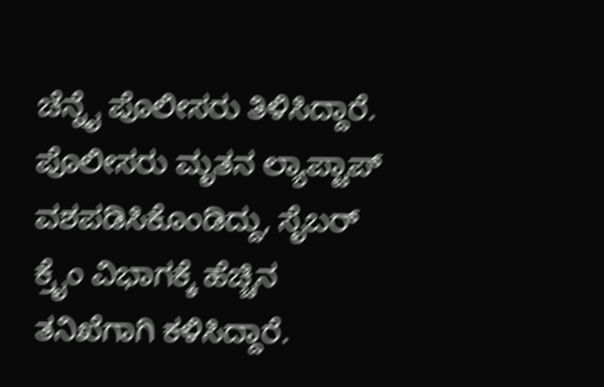ಚೆನ್ನೈ ಪೊಲೀಸರು ತಿಳಿಸಿದ್ದಾರೆ. ಪೊಲೀಸರು ಮೃತನ ಲ್ಯಾಪ್ಟಾಪ್ ವಶಪಡಿಸಿಕೊಂಡಿದ್ದು, ಸೈಬರ್ ಕ್ರೈಂ ವಿಭಾಗಕ್ಕೆ ಹೆಚ್ಚಿನ ತನಿಖೆಗಾಗಿ ಕಳಿಸಿದ್ದಾರೆ.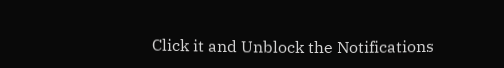Click it and Unblock the Notifications